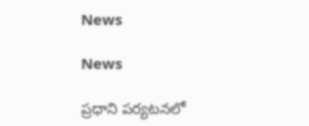News

News

ప్రధాని పర్యటనలో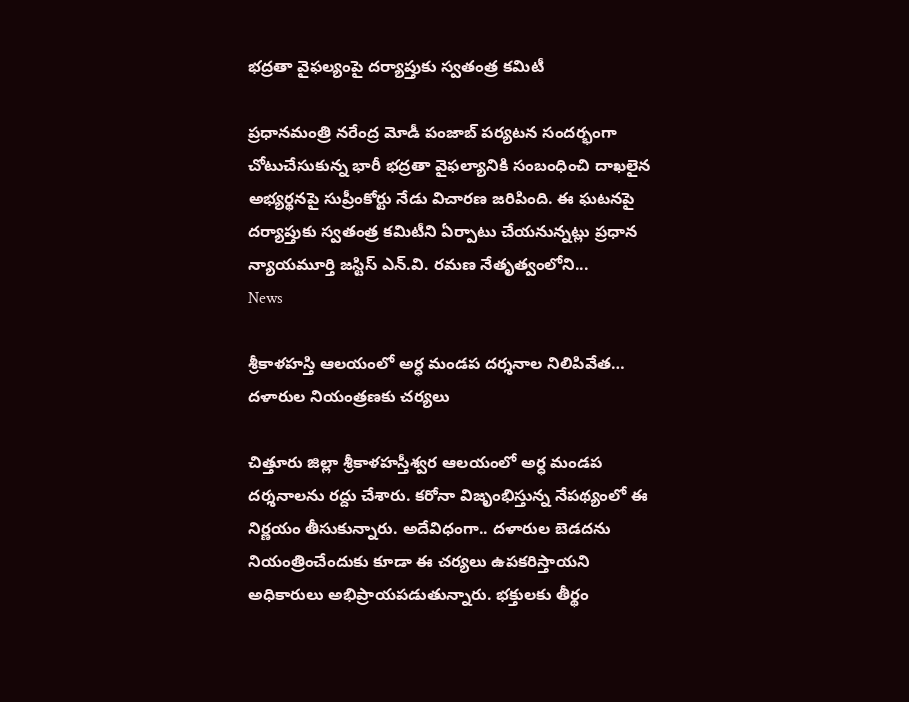భద్రతా వైఫల్యంపై దర్యాప్తుకు స్వతంత్ర కమిటీ

ప్రధానమంత్రి నరేంద్ర మోడీ పంజాబ్‌ పర్యటన సందర్భంగా చోటుచేసుకున్న భారీ భద్రతా వైఫల్యానికి సంబంధించి దాఖలైన అభ్యర్థనపై సుప్రీంకోర్టు నేడు విచారణ జరిపింది. ఈ ఘటనపై దర్యాప్తుకు స్వతంత్ర కమిటీని ఏర్పాటు చేయనున్నట్లు ప్రధాన న్యాయమూర్తి జస్టిస్‌ ఎన్‌.వి. రమణ నేతృత్వంలోని...
News

శ్రీకాళహస్తి ఆలయంలో అర్ధ మండప దర్శనాల నిలిపివేత… దళారుల నియంత్రణకు చర్యలు

చిత్తూరు జిల్లా శ్రీకాళహస్తీశ్వర ఆలయంలో అర్ధ మండప దర్శనాలను రద్దు చేశారు. కరోనా విజృంభిస్తున్న నేపథ్యంలో ఈ నిర్ణయం తీసుకున్నారు. అదేవిధంగా.. దళారుల బెడదను నియంత్రించేందుకు కూడా ఈ చర్యలు ఉపకరిస్తాయని అధికారులు అభిప్రాయపడుతున్నారు. భక్తులకు తీర్థం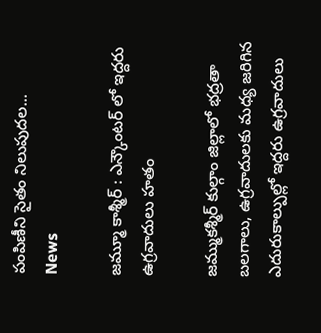పంపిణీని సైతం నిలుపుదల...
News

జమ్మూ కాశ్మీర్ : ఎన్కౌంటర్ లో ఇద్దరు ఉగ్రవాదులు హతం

జమ్ముకశ్మీర్ కుల్గాం జిల్లాలో భద్రతా బలగాలు, ఉగ్రవాదులకు మధ్య జరిగిన ఎదురుకాల్పుల్లో ఇద్దరు ఉగ్రవాదులు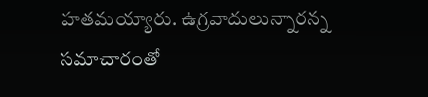హతమయ్యారు. ఉగ్రవాదులున్నారన్న సమాచారంతో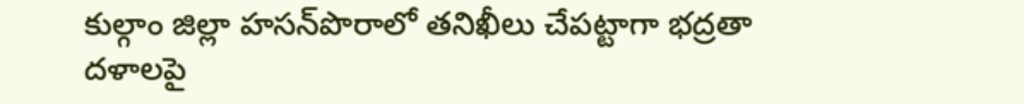కుల్గాం జిల్లా హసన్‌పొరాలో తనిఖీలు చేపట్టాగా భద్రతా దళాలపై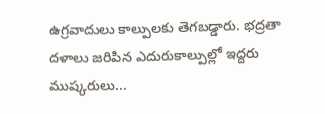ఉగ్రవాదులు కాల్పులకు తెగబడ్డారు. భద్రతా దళాలు జరిపిన ఎదురుకాల్పుల్లో ఇద్దరు ముష్కరులు...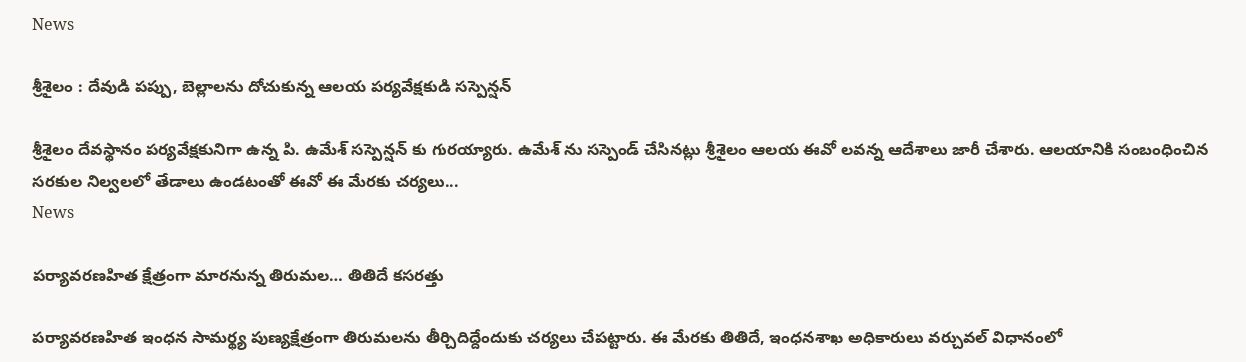News

శ్రీశైలం : దేవుడి పప్పు, బెల్లాలను దోచుకున్న ఆలయ పర్యవేక్షకుడి సస్పెన్షన్

శ్రీశైలం దేవస్థానం పర్యవేక్షకునిగా ఉన్న పి. ఉమేశ్‌ సస్పెన్షన్ కు గురయ్యారు. ఉమేశ్ ‌ను సస్పెండ్ చేసినట్లు శ్రీశైలం ఆలయ ఈవో లవన్న ఆదేశాలు జారీ చేశారు. ఆలయానికి సంబంధించిన సరకుల నిల్వలలో తేడాలు ఉండటంతో ఈవో ఈ మేరకు చర్యలు...
News

పర్యావరణహిత క్షేత్రంగా మారనున్న తిరుమల… తితిదే కసరత్తు

పర్యావరణహిత ఇంధన సామర్థ్య పుణ్యక్షేత్రంగా తిరుమలను తీర్చిదిద్దేందుకు చర్యలు చేపట్టారు. ఈ మేరకు తితిదే, ఇంధనశాఖ అధికారులు వర్చువల్‌ విధానంలో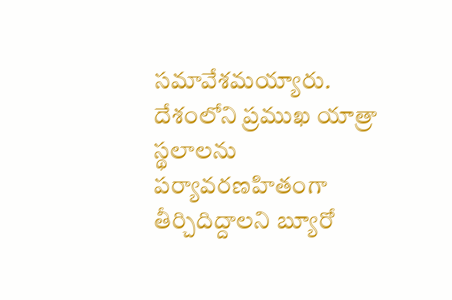సమావేశమయ్యారు. దేశంలోని ప్రముఖ యాత్రా స్థలాలను పర్యావరణహితంగా తీర్చిదిద్దాలని బ్యూరో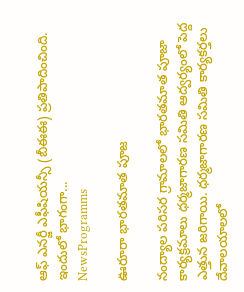ఆఫ్‌ ఎనర్జీ ఎఫీషియన్సీ (బీఈఈ) ప్రతిపాదించింది. ఇందులో భాగంగా...
NewsProgramms

ఊరూరా భారతమాత పూజ

నంద్యాల పరిసర గ్రామాలలో భారతమాత పూజా కార్యక్రమాలు ధర్మజాగారణ సమితి ఆద్వర్యంలో పెద్ద ఎత్తున జరిగాయి. ధర్మజాగారణ సమితి కార్యకర్తలు దేవాలయాలలో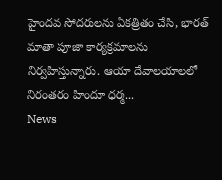హైందవ సోదరులను ఏకత్రితం చేసి, భారత్ మాతా పూజా కార్యక్రమాలను నిర్వహిస్తున్నారు. ఆయా దేవాలయాలలో నిరంతరం హిందూ ధర్మ...
News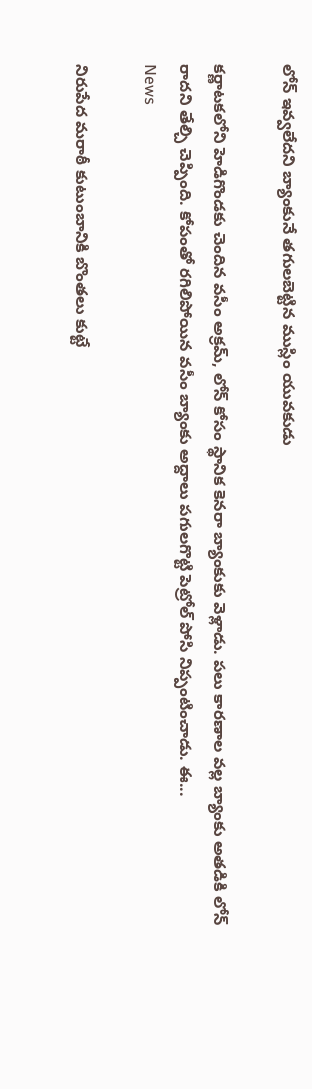లోన్ ఇవ్వలేదని బ్యాంకునే తగులబెట్టిన ముస్లిం యువకుడు

కర్ణాటకలోని హెడిగొండకు చెందిన వసీం అక్రమ్, లోన్ కోసం స్థానిక కెనరా బ్యాంకుకు వెళ్లాడు. పలు కారణాల వల్ల బ్యాంకు అతడికి లోన్ రాదని తేల్చి చెప్పింది. కోపంతో రగిలిపోయిన వసీం బ్యాంకు అద్దాలు పగులగొట్టి పెట్రోల్ పోసి నిప్పంటించాడు. ఈ...
News

నిరుపేద మరాఠీ కుటుంబానికి బొంతలు కుట్టే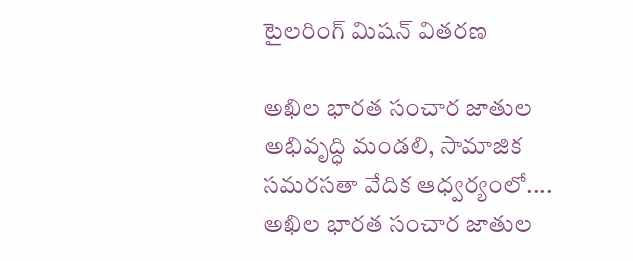టైలరింగ్ మిషన్ వితరణ

అఖిల భారత సంచార జాతుల అభివృద్ధి మండలి, సామాజిక సమరసతా వేదిక ఆధ్వర్యంలో.... అఖిల భారత సంచార జాతుల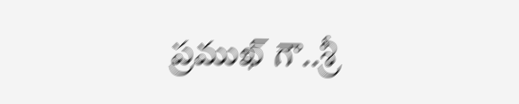ప్రముఖ్ గౌ..శ్రీ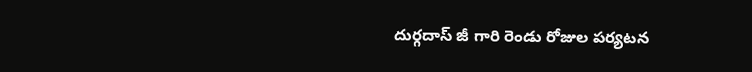దుర్గదాస్ జీ గారి రెండు రోజుల పర్యటన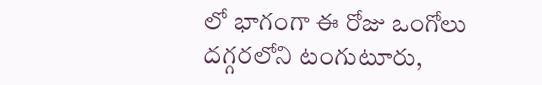లో భాగంగా ఈ రోజు ఒంగోలు దగ్గరలోని టంగుటూరు,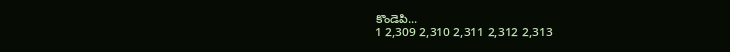కొండెపి...
1 2,309 2,310 2,311 2,312 2,313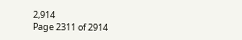2,914
Page 2311 of 2914